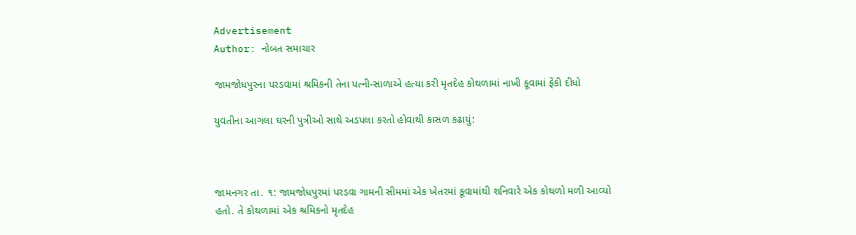Advertisement
Author: નોબત સમાચાર

જામજોધપુરના પરડવામાં શ્રમિકની તેના પત્ની-સાળાએ હત્યા કરી મૃતદેહ કોથળામાં નાખી કૂવામાં ફેંકી દીધો

યુવતીના આગલા ઘરની પુત્રીઓ સાથે અડપલા કરતો હોવાથી કાસળ કઢાયું:



જામનગર તા. ૧: જામજોધપુરમાં પરડવા ગામની સીમમાં એક ખેતરમાં કૂવામાંથી શનિવારે એક કોથળો મળી આવ્યો હતો. તે કોથળામાં એક શ્રમિકનો મૃતદેહ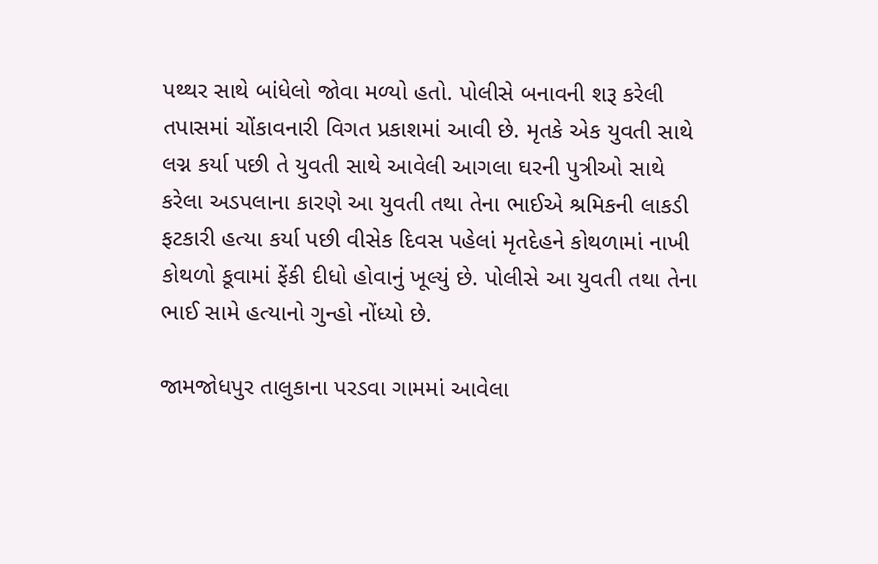પથ્થર સાથે બાંધેલો જોવા મળ્યો હતો. પોલીસે બનાવની શરૂ કરેલી તપાસમાં ચોંકાવનારી વિગત પ્રકાશમાં આવી છે. મૃતકે એક યુવતી સાથે લગ્ન કર્યા પછી તે યુવતી સાથે આવેલી આગલા ઘરની પુત્રીઓ સાથે કરેલા અડપલાના કારણે આ યુવતી તથા તેના ભાઈએ શ્રમિકની લાકડી ફટકારી હત્યા કર્યા પછી વીસેક દિવસ પહેલાં મૃતદેહને કોથળામાં નાખી કોથળો કૂવામાં ફેંકી દીધો હોવાનું ખૂલ્યું છે. પોલીસે આ યુવતી તથા તેના ભાઈ સામે હત્યાનો ગુન્હો નોંધ્યો છે.

જામજોધપુર તાલુકાના પરડવા ગામમાં આવેલા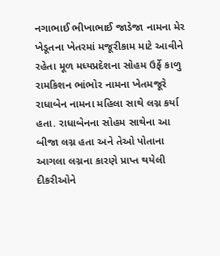નગાભાઈ ભીખાભાઈ જાડેજા નામના મેર ખેડૂતના ખેતરમાં મજૂરીકામ માટે આવીને રહેતા મૂળ મધ્યપ્રદેશના સોહમ ઉર્ફે કાળુ રામકિશન ભાંભોર નામના ખેતમજૂરે રાધાબેન નામના મહિલા સાથે લગ્ન કર્યા હતા. રાધાબેનના સોહમ સાથેના આ બીજા લગ્ન હતા અને તેઓ પોતાના આગલા લગ્નના કારણે પ્રાપ્ત થયેલી દીકરીઓને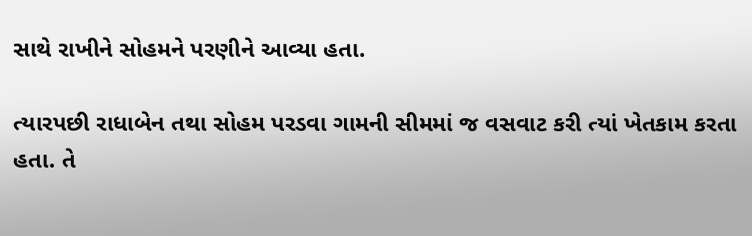સાથે રાખીને સોહમને પરણીને આવ્યા હતા.

ત્યારપછી રાધાબેન તથા સોહમ પરડવા ગામની સીમમાં જ વસવાટ કરી ત્યાં ખેતકામ કરતા હતા. તે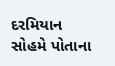દરમિયાન સોહમે પોતાના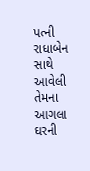પત્ની રાધાબેન સાથે આવેલી તેમના આગલા ઘરની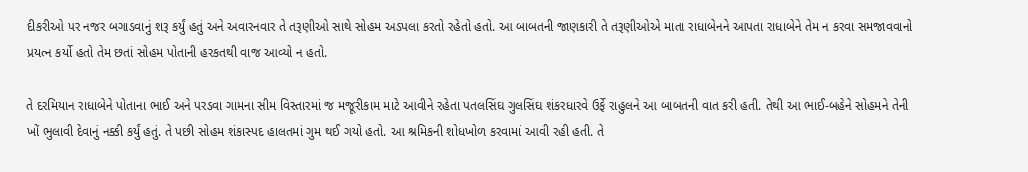દીકરીઓ પર નજર બગાડવાનું શરૂ કર્યું હતું અને અવારનવાર તે તરૂણીઓ સાથે સોહમ અડપલા કરતો રહેતો હતો. આ બાબતની જાણકારી તે તરૂણીઓએ માતા રાધાબેનને આપતા રાધાબેને તેમ ન કરવા સમજાવવાનો પ્રયત્ન કર્યો હતો તેમ છતાં સોહમ પોતાની હરકતથી વાજ આવ્યો ન હતો.

તે દરમિયાન રાધાબેને પોતાના ભાઈ અને પરડવા ગામના સીમ વિસ્તારમાં જ મજૂરીકામ માટે આવીને રહેતા પતલસિંઘ ગુલસિંઘ શંકરધારવે ઉર્ફે રાહુલને આ બાબતની વાત કરી હતી. તેથી આ ભાઈ-બહેને સોહમને તેની ખોં ભુલાવી દેવાનું નક્કી કર્યું હતું. તે પછી સોહમ શંકાસ્પદ હાલતમાં ગુમ થઈ ગયો હતો. આ શ્રમિકની શોધખોળ કરવામાં આવી રહી હતી. તે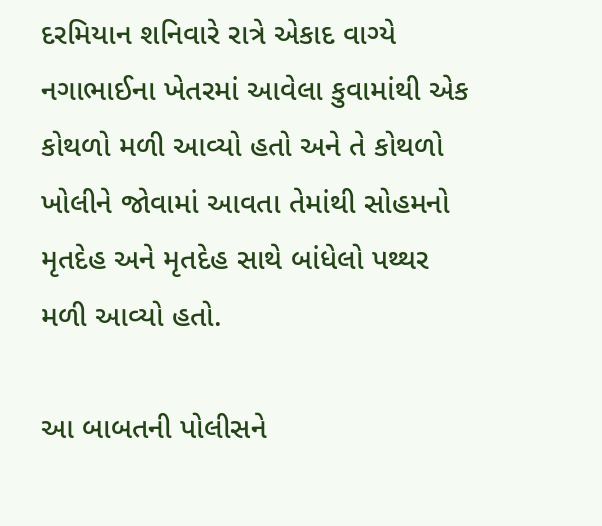દરમિયાન શનિવારે રાત્રે એકાદ વાગ્યે નગાભાઈના ખેતરમાં આવેલા કુવામાંથી એક કોથળો મળી આવ્યો હતો અને તે કોથળો ખોલીને જોવામાં આવતા તેમાંથી સોહમનો મૃતદેહ અને મૃતદેહ સાથે બાંધેલો પથ્થર મળી આવ્યો હતો.

આ બાબતની પોલીસને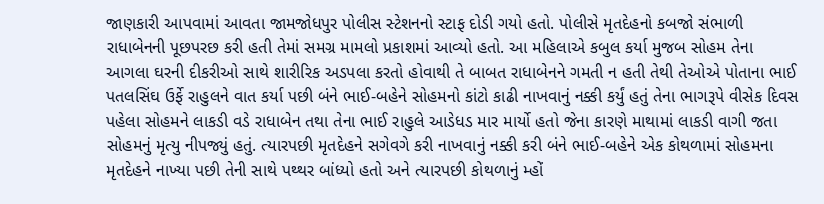જાણકારી આપવામાં આવતા જામજોધપુર પોલીસ સ્ટેશનનો સ્ટાફ દોડી ગયો હતો. પોલીસે મૃતદેહનો કબજો સંભાળી રાધાબેનની પૂછપરછ કરી હતી તેમાં સમગ્ર મામલો પ્રકાશમાં આવ્યો હતો. આ મહિલાએ કબુલ કર્યા મુજબ સોહમ તેના આગલા ઘરની દીકરીઓ સાથે શારીરિક અડપલા કરતો હોવાથી તે બાબત રાધાબેનને ગમતી ન હતી તેથી તેઓએ પોતાના ભાઈ પતલસિંઘ ઉર્ફે રાહુલને વાત કર્યા પછી બંને ભાઈ-બહેને સોહમનો કાંટો કાઢી નાખવાનું નક્કી કર્યું હતું તેના ભાગરૂપે વીસેક દિવસ પહેલા સોહમને લાકડી વડે રાધાબેન તથા તેના ભાઈ રાહુલે આડેધડ માર માર્યો હતો જેના કારણે માથામાં લાકડી વાગી જતા સોહમનું મૃત્યુ નીપજ્યું હતું. ત્યારપછી મૃતદેહને સગેવગે કરી નાખવાનું નક્કી કરી બંને ભાઈ-બહેને એક કોથળામાં સોહમના મૃતદેહને નાખ્યા પછી તેની સાથે પથ્થર બાંધ્યો હતો અને ત્યારપછી કોથળાનું મ્હોં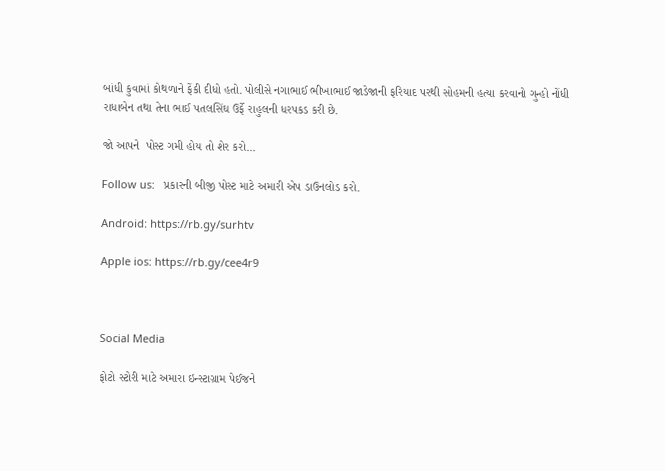બાંધી કુવામાં કોથળાને ફેંકી દીધો હતો. પોલીસે નગાભાઈ ભીખાભાઈ જાડેજાની ફરિયાદ પરથી સોહમની હત્યા કરવાનો ગુન્હો નોંધી રાધાબેન તથા તેના ભાઈ પતલસિંઘ ઉર્ફે રાહુલની ધરપકડ કરી છે.

જો આપને  પોસ્ટ ગમી હોય તો શેર કરો...

Follow us:   પ્રકારની બીજી પોસ્ટ માટે અમારી એપ ડાઉનલોડ કરો.

Android: https://rb.gy/surhtv

Apple ios: https://rb.gy/cee4r9



Social Media

ફોટો સ્ટોરી માટે અમારા ઇન્સ્ટાગ્રામ પેઈજને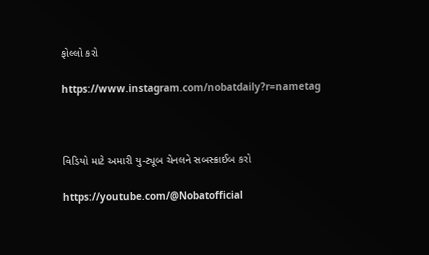ફોલ્લો કરો

https://www.instagram.com/nobatdaily?r=nametag



વિડિયો માટે અમારી યુ-ટ્યૂબ ચેનલને સબસ્ક્રાઈબ કરો

https://youtube.com/@Nobatofficial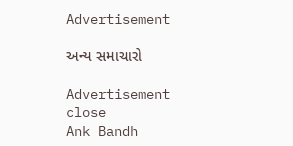Advertisement

અન્ય સમાચારો

Advertisement
close
Ank Bandh